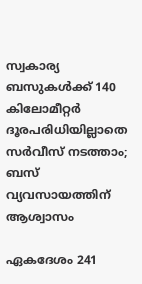സ്വകാര്യ ബസുകള്‍ക്ക് 140 കിലോമീറ്റര്‍ ദൂരപരിധിയില്ലാതെ സര്‍വീസ് നടത്താം; ബസ് വ്യവസായത്തിന് ആശ്വാസം

ഏകദേശം 241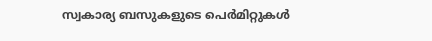സ്വകാര്യ ബസുകളുടെ പെര്‍മിറ്റുകള്‍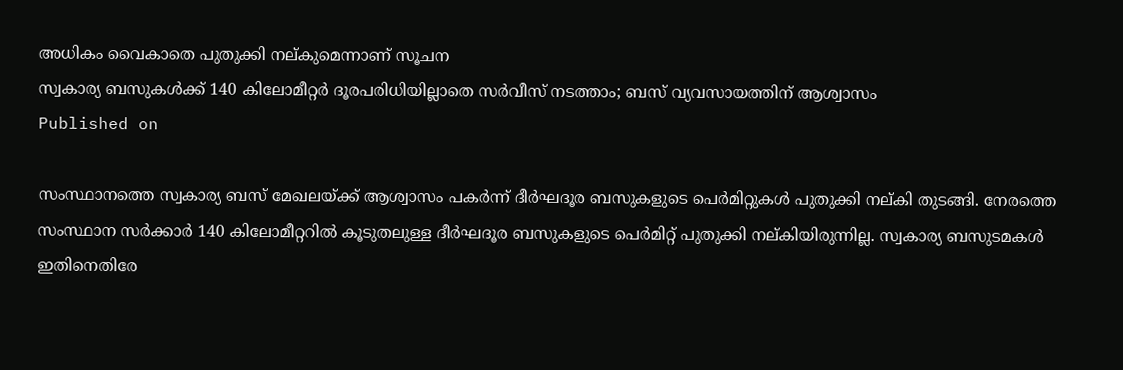അധികം വൈകാതെ പുതുക്കി നല്കുമെന്നാണ് സൂചന
സ്വകാര്യ ബസുകള്‍ക്ക് 140 കിലോമീറ്റര്‍ ദൂരപരിധിയില്ലാതെ സര്‍വീസ് നടത്താം; ബസ് വ്യവസായത്തിന് ആശ്വാസം
Published on

സംസ്ഥാനത്തെ സ്വകാര്യ ബസ് മേഖലയ്ക്ക് ആശ്വാസം പകര്‍ന്ന് ദീര്‍ഘദൂര ബസുകളുടെ പെര്‍മിറ്റുകള്‍ പുതുക്കി നല്കി തുടങ്ങി. നേരത്തെ സംസ്ഥാന സര്‍ക്കാര്‍ 140 കിലോമീറ്ററില്‍ കൂടുതലുള്ള ദീര്‍ഘദൂര ബസുകളുടെ പെര്‍മിറ്റ് പുതുക്കി നല്കിയിരുന്നില്ല. സ്വകാര്യ ബസുടമകള്‍ ഇതിനെതിരേ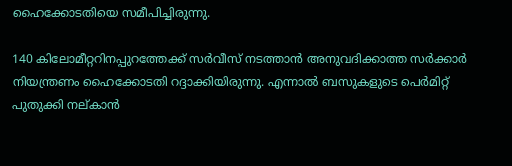ഹൈക്കോടതിയെ സമീപിച്ചിരുന്നു.

140 കിലോമീറ്ററിനപ്പുറത്തേക്ക് സര്‍വീസ് നടത്താന്‍ അനുവദിക്കാത്ത സര്‍ക്കാര്‍ നിയന്ത്രണം ഹൈക്കോടതി റദ്ദാക്കിയിരുന്നു. എന്നാല്‍ ബസുകളുടെ പെര്‍മിറ്റ് പുതുക്കി നല്കാന്‍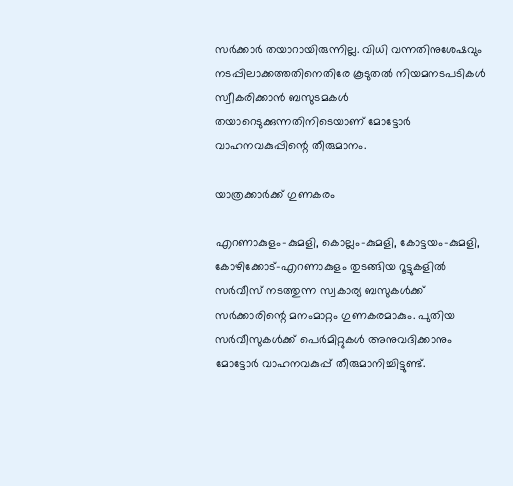സര്‍ക്കാര്‍ തയാറായിരുന്നില്ല. വിധി വന്നതിനുശേഷവും നടപ്പിലാക്കത്തതിനെതിരേ കൂടുതല്‍ നിയമനടപടികള്‍ സ്വീകരിക്കാന്‍ ബസുടമകള്‍ തയാറെടുക്കുന്നതിനിടെയാണ് മോട്ടോര്‍ വാഹനവകുപ്പിന്റെ തീരുമാനം.

യാത്രക്കാര്‍ക്ക് ഗുണകരം

എറണാകുളം-കുമളി, കൊല്ലം-കുമളി, കോട്ടയം-കുമളി, കോഴിക്കോട്-എറണാകുളം തുടങ്ങിയ റൂട്ടുകളില്‍ സര്‍വീസ് നടത്തുന്ന സ്വകാര്യ ബസുകള്‍ക്ക് സര്‍ക്കാരിന്റെ മനംമാറ്റം ഗുണകരമാകും. പുതിയ സര്‍വീസുകള്‍ക്ക് പെര്‍മിറ്റുകള്‍ അനുവദിക്കാനും മോട്ടോര്‍ വാഹനവകുപ്പ് തീരുമാനിച്ചിട്ടുണ്ട്.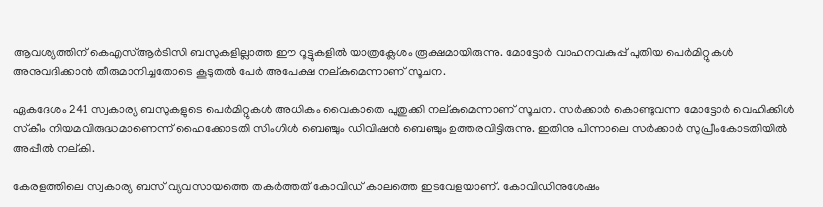ആവശ്യത്തിന് കെഎസ്ആര്‍ടിസി ബസുകളില്ലാത്ത ഈ റൂട്ടുകളില്‍ യാത്രക്ലേശം രൂക്ഷമായിരുന്നു. മോട്ടോര്‍ വാഹനവകുപ്പ് പുതിയ പെര്‍മിറ്റുകള്‍ അനുവദിക്കാന്‍ തീരുമാനിച്ചതോടെ കൂടുതല്‍ പേര്‍ അപേക്ഷ നല്കുമെന്നാണ് സൂചന.

ഏകദേശം 241 സ്വകാര്യ ബസുകളുടെ പെര്‍മിറ്റുകള്‍ അധികം വൈകാതെ പുതുക്കി നല്കുമെന്നാണ് സൂചന. സര്‍ക്കാര്‍ കൊണ്ടുവന്ന മോട്ടോര്‍ വെഹിക്കിള്‍ സ്‌കീം നിയമവിരുദ്ധമാണെന്ന് ഹൈക്കോടതി സിംഗിള്‍ ബെഞ്ചും ഡിവിഷന്‍ ബെഞ്ചും ഉത്തരവിട്ടിരുന്നു. ഇതിനു പിന്നാലെ സര്‍ക്കാര്‍ സുപ്രീംകോടതിയില്‍ അപ്പീല്‍ നല്കി.

കേരളത്തിലെ സ്വകാര്യ ബസ് വ്യവസായത്തെ തകര്‍ത്തത് കോവിഡ് കാലത്തെ ഇടവേളയാണ്. കോവിഡിനുശേഷം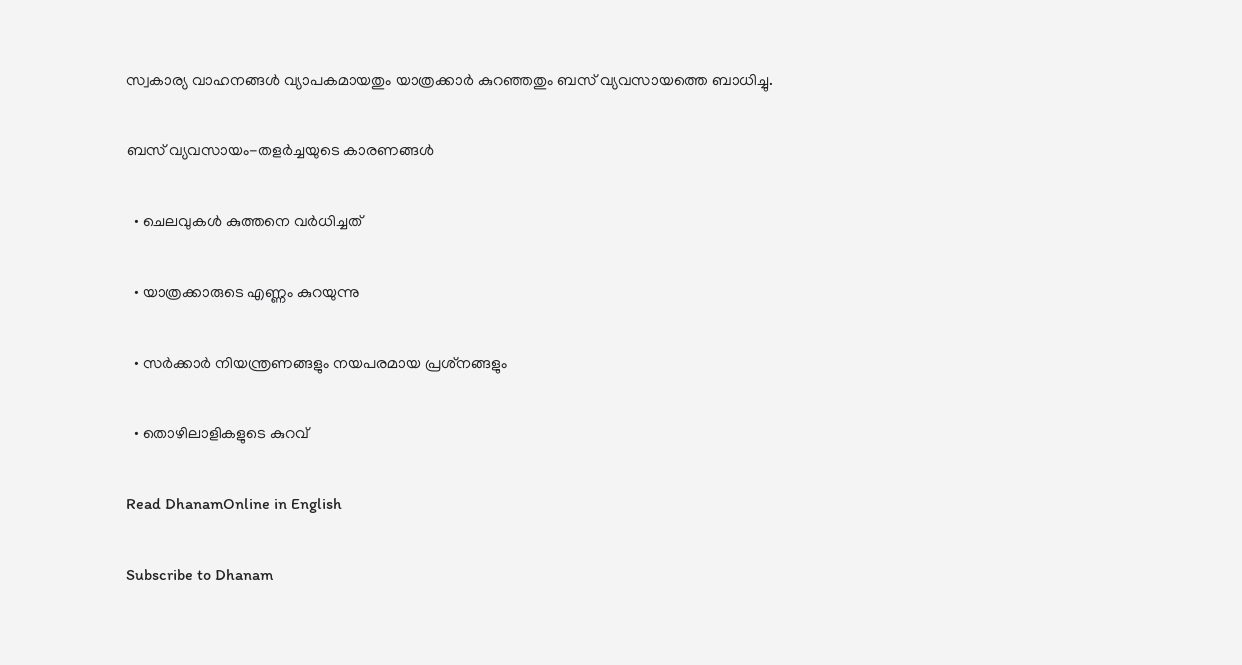സ്വകാര്യ വാഹനങ്ങള്‍ വ്യാപകമായതും യാത്രക്കാര്‍ കുറഞ്ഞതും ബസ് വ്യവസായത്തെ ബാധിച്ചു.

ബസ് വ്യവസായം-തളര്‍ച്ചയുടെ കാരണങ്ങള്‍

  • ചെലവുകള്‍ കുത്തനെ വര്‍ധിച്ചത്

  • യാത്രക്കാരുടെ എണ്ണം കുറയുന്നു

  • സര്‍ക്കാര്‍ നിയന്ത്രണങ്ങളും നയപരമായ പ്രശ്‌നങ്ങളും

  • തൊഴിലാളികളുടെ കുറവ്‌

Read DhanamOnline in English

Subscribe to Dhanam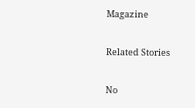Magazine

Related Stories

No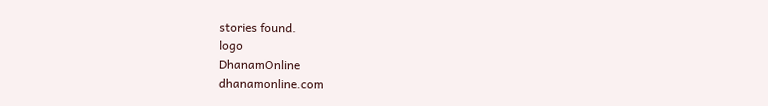stories found.
logo
DhanamOnline
dhanamonline.com